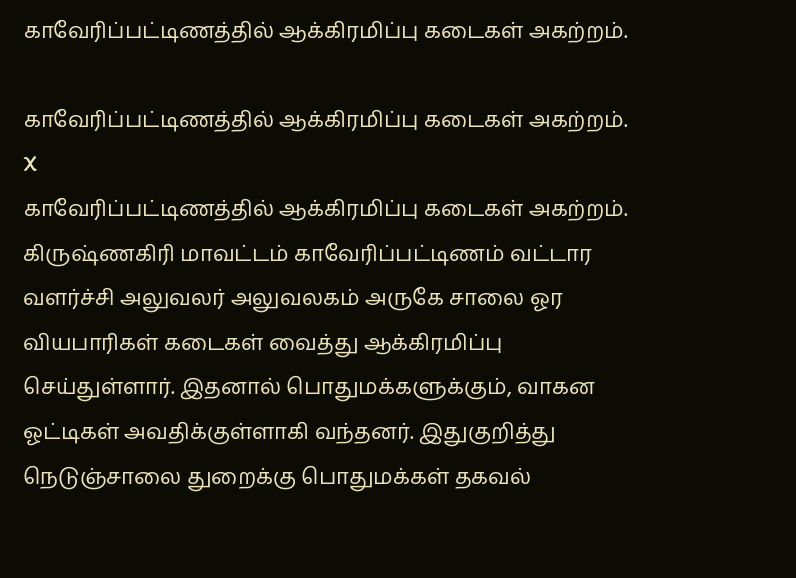காவேரிப்பட்டிணத்தில் ஆக்கிரமிப்பு கடைகள் அகற்றம்.

காவேரிப்பட்டிணத்தில் ஆக்கிரமிப்பு கடைகள் அகற்றம்.
X
காவேரிப்பட்டிணத்தில் ஆக்கிரமிப்பு கடைகள் அகற்றம்.
கிருஷ்ணகிரி மாவட்டம் காவேரிப்பட்டிணம் வட்டார வளர்ச்சி அலுவலர் அலுவலகம் அருகே சாலை ஓர வியபாரிகள் கடைகள் வைத்து ஆக்கிரமிப்பு செய்துள்ளார். இதனால் பொதுமக்களுக்கும், வாகன ஓட்டிகள் அவதிக்குள்ளாகி வந்தனர். இதுகுறித்து நெடுஞ்சாலை துறைக்கு பொதுமக்கள் தகவல்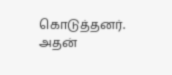கொடுத்தனர். அதன்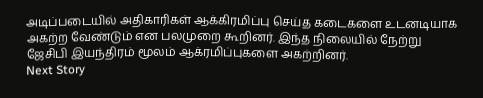அடிப்படையில் அதிகாரிகள் ஆக்கிரமிப்பு செய்த கடைகளை உடனடியாக அகற்ற வேண்டும் என பலமுறை கூறினர். இந்த நிலையில் நேற்று ஜேசிபி இயந்திரம் மூலம் ஆக்ரமிப்புகளை அகற்றினர்.
Next Story